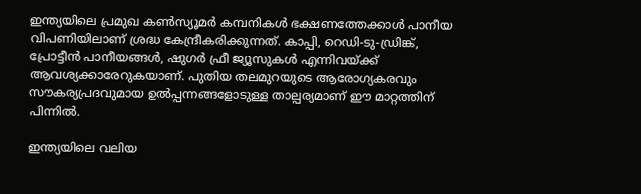ഇന്ത്യയിലെ പ്രമുഖ കണ്‍സ്യൂമര്‍ കമ്പനികള്‍ ഭക്ഷണത്തേക്കാള്‍ പാനീയ വിപണിയിലാണ് ശ്രദ്ധ കേന്ദ്രീകരിക്കുന്നത്. കാപ്പി, റെഡി-ടു-ഡ്രിങ്ക്, പ്രോട്ടീന്‍ പാനീയങ്ങള്‍, ഷുഗര്‍ ഫ്രീ ജ്യൂസുകള്‍ എന്നിവയ്ക്ക് ആവശ്യക്കാരേറുകയാണ്. പുതിയ തലമുറയുടെ ആരോഗ്യകരവും സൗകര്യപ്രദവുമായ ഉല്‍പ്പന്നങ്ങളോടുള്ള താല്പര്യമാണ് ഈ മാറ്റത്തിന് പിന്നില്‍.

ഇന്ത്യയിലെ വലിയ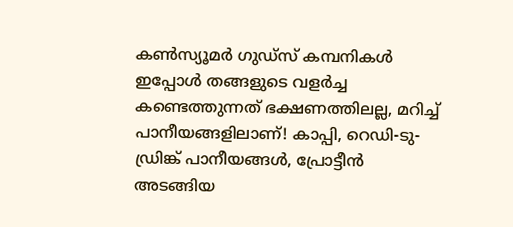കണ്‍സ്യൂമര്‍ ഗുഡ്‌സ് കമ്പനികള്‍ ഇപ്പോള്‍ തങ്ങളുടെ വളര്‍ച്ച കണ്ടെത്തുന്നത് ഭക്ഷണത്തിലല്ല, മറിച്ച് പാനീയങ്ങളിലാണ്! കാപ്പി, റെഡി-ടു-ഡ്രിങ്ക് പാനീയങ്ങള്‍, പ്രോട്ടീന്‍ അടങ്ങിയ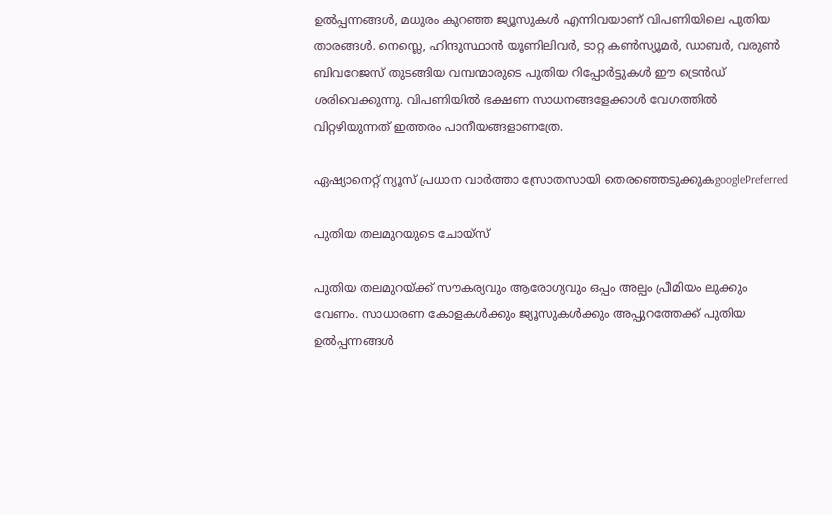ഉല്‍പ്പന്നങ്ങള്‍, മധുരം കുറഞ്ഞ ജ്യൂസുകള്‍ എന്നിവയാണ് വിപണിയിലെ പുതിയ താരങ്ങള്‍. നെസ്ലെ, ഹിന്ദുസ്ഥാന്‍ യൂണിലിവര്‍, ടാറ്റ കണ്‍സ്യൂമര്‍, ഡാബര്‍, വരുണ്‍ ബിവറേജസ് തുടങ്ങിയ വമ്പന്മാരുടെ പുതിയ റിപ്പോര്‍ട്ടുകള്‍ ഈ ട്രെന്‍ഡ് ശരിവെക്കുന്നു. വിപണിയില്‍ ഭക്ഷണ സാധനങ്ങളേക്കാള്‍ വേഗത്തില്‍ വിറ്റഴിയുന്നത് ഇത്തരം പാനീയങ്ങളാണത്രേ.

ഏഷ്യാനെറ്റ് ന്യൂസ് പ്രധാന വാർത്താ സ്രോതസായി തെരഞ്ഞെടുക്കുകgooglePreferred

പുതിയ തലമുറയുടെ ചോയ്സ്

പുതിയ തലമുറയ്ക്ക് സൗകര്യവും ആരോഗ്യവും ഒപ്പം അല്പം പ്രീമിയം ലുക്കും വേണം. സാധാരണ കോളകള്‍ക്കും ജ്യൂസുകള്‍ക്കും അപ്പുറത്തേക്ക് പുതിയ ഉല്‍പ്പന്നങ്ങള്‍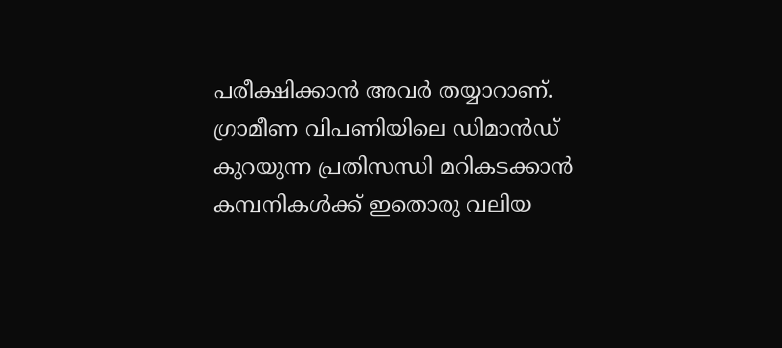പരീക്ഷിക്കാന്‍ അവര്‍ തയ്യാറാണ്. ഗ്രാമീണ വിപണിയിലെ ഡിമാന്‍ഡ് കുറയുന്ന പ്രതിസന്ധി മറികടക്കാന്‍ കമ്പനികള്‍ക്ക് ഇതൊരു വലിയ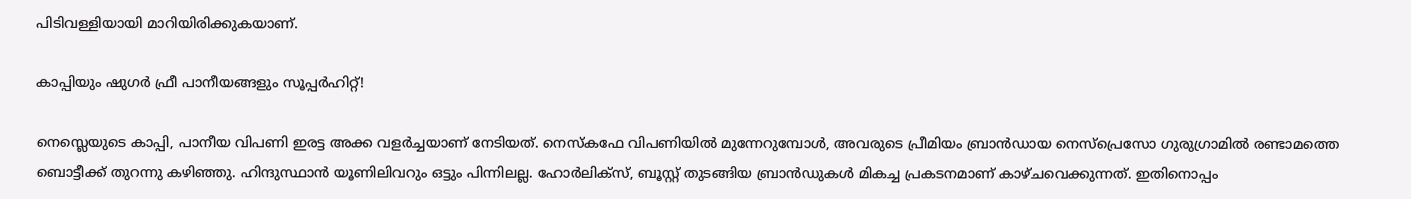പിടിവള്ളിയായി മാറിയിരിക്കുകയാണ്.

കാപ്പിയും ഷുഗര്‍ ഫ്രീ പാനീയങ്ങളും സൂപ്പര്‍ഹിറ്റ്!

നെസ്ലെയുടെ കാപ്പി, പാനീയ വിപണി ഇരട്ട അക്ക വളര്‍ച്ചയാണ് നേടിയത്. നെസ്‌കഫേ വിപണിയില്‍ മുന്നേറുമ്പോള്‍, അവരുടെ പ്രീമിയം ബ്രാന്‍ഡായ നെസ്‌പ്രെസോ ഗുരുഗ്രാമില്‍ രണ്ടാമത്തെ ബൊട്ടീക്ക് തുറന്നു കഴിഞ്ഞു. ഹിന്ദുസ്ഥാന്‍ യൂണിലിവറും ഒട്ടും പിന്നിലല്ല. ഹോര്‍ലിക്‌സ്, ബൂസ്റ്റ് തുടങ്ങിയ ബ്രാന്‍ഡുകള്‍ മികച്ച പ്രകടനമാണ് കാഴ്ചവെക്കുന്നത്. ഇതിനൊപ്പം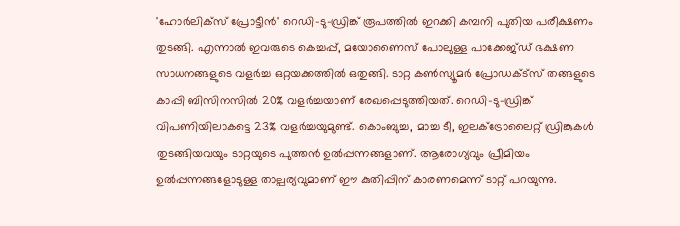'ഹോര്‍ലിക്‌സ് പ്രോട്ടീന്‍' റെഡി-ടു-ഡ്രിങ്ക് രൂപത്തില്‍ ഇറക്കി കമ്പനി പുതിയ പരീക്ഷണം തുടങ്ങി. എന്നാല്‍ ഇവരുടെ കെച്ചപ്പ്, മയോണൈസ് പോലുള്ള പാക്കേജ്ഡ് ഭക്ഷണ സാധനങ്ങളുടെ വളര്‍ച്ച ഒറ്റയക്കത്തില്‍ ഒതുങ്ങി. ടാറ്റ കണ്‍സ്യൂമര്‍ പ്രോഡക്ട്‌സ് തങ്ങളുടെ കാപ്പി ബിസിനസില്‍ 20% വളര്‍ച്ചയാണ് രേഖപ്പെടുത്തിയത്. റെഡി-ടു-ഡ്രിങ്ക് വിപണിയിലാകട്ടെ 23% വളര്‍ച്ചയുമുണ്ട്. കൊംബുച്ച, മാച്ച ടീ, ഇലക്ട്രോലൈറ്റ് ഡ്രിങ്കുകള്‍ തുടങ്ങിയവയും ടാറ്റയുടെ പുത്തന്‍ ഉല്‍പ്പന്നങ്ങളാണ്. ആരോഗ്യവും പ്രീമിയം ഉല്‍പ്പന്നങ്ങളോടുള്ള താല്പര്യവുമാണ് ഈ കുതിപ്പിന് കാരണമെന്ന് ടാറ്റ് പറയുന്നു.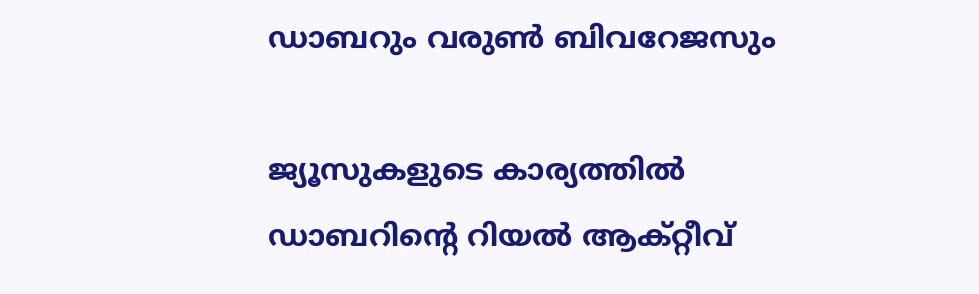ഡാബറും വരുണ്‍ ബിവറേജസും

ജ്യൂസുകളുടെ കാര്യത്തില്‍ ഡാബറിന്റെ റിയല്‍ ആക്റ്റീവ്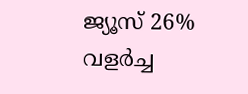ജ്യൂസ് 26% വളര്‍ച്ച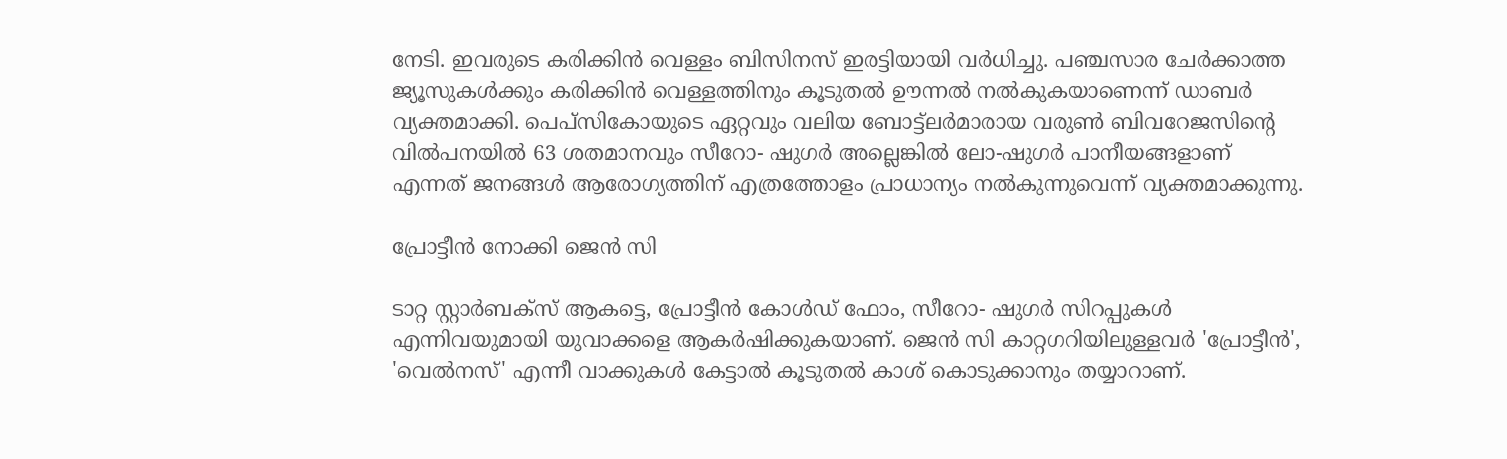നേടി. ഇവരുടെ കരിക്കിന്‍ വെള്ളം ബിസിനസ് ഇരട്ടിയായി വര്‍ധിച്ചു. പഞ്ചസാര ചേര്‍ക്കാത്ത ജ്യൂസുകള്‍ക്കും കരിക്കിന്‍ വെള്ളത്തിനും കൂടുതല്‍ ഊന്നല്‍ നല്‍കുകയാണെന്ന് ഡാബര്‍ വ്യക്തമാക്കി. പെപ്‌സികോയുടെ ഏറ്റവും വലിയ ബോട്ട്‌ലര്‍മാരായ വരുണ്‍ ബിവറേജസിന്റെ വില്‍പനയില്‍ 63 ശതമാനവും സീറോ- ഷുഗര്‍ അല്ലെങ്കില്‍ ലോ-ഷുഗര്‍ പാനീയങ്ങളാണ് എന്നത് ജനങ്ങള്‍ ആരോഗ്യത്തിന് എത്രത്തോളം പ്രാധാന്യം നല്‍കുന്നുവെന്ന് വ്യക്തമാക്കുന്നു.

പ്രോട്ടീന്‍ നോക്കി ജെന്‍ സി

ടാറ്റ സ്റ്റാര്‍ബക്‌സ് ആകട്ടെ, പ്രോട്ടീന്‍ കോള്‍ഡ് ഫോം, സീറോ- ഷുഗര്‍ സിറപ്പുകള്‍ എന്നിവയുമായി യുവാക്കളെ ആകര്‍ഷിക്കുകയാണ്. ജെന്‍ സി കാറ്റഗറിയിലുള്ളവര്‍ 'പ്രോട്ടീന്‍', 'വെല്‍നസ്' എന്നീ വാക്കുകള്‍ കേട്ടാല്‍ കൂടുതല്‍ കാശ് കൊടുക്കാനും തയ്യാറാണ്.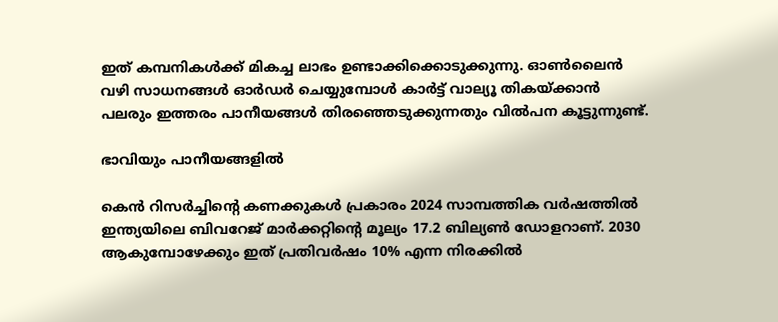ഇത് കമ്പനികള്‍ക്ക് മികച്ച ലാഭം ഉണ്ടാക്കിക്കൊടുക്കുന്നു. ഓണ്‍ലൈന്‍ വഴി സാധനങ്ങള്‍ ഓര്‍ഡര്‍ ചെയ്യുമ്പോള്‍ കാര്‍ട്ട് വാല്യൂ തികയ്ക്കാന്‍ പലരും ഇത്തരം പാനീയങ്ങള്‍ തിരഞ്ഞെടുക്കുന്നതും വില്‍പന കൂട്ടുന്നുണ്ട്.

ഭാവിയും പാനീയങ്ങളില്‍

കെന്‍ റിസര്‍ച്ചിന്റെ കണക്കുകള്‍ പ്രകാരം 2024 സാമ്പത്തിക വര്‍ഷത്തില്‍ ഇന്ത്യയിലെ ബിവറേജ് മാര്‍ക്കറ്റിന്റെ മൂല്യം 17.2 ബില്യണ്‍ ഡോളറാണ്. 2030 ആകുമ്പോഴേക്കും ഇത് പ്രതിവര്‍ഷം 10% എന്ന നിരക്കില്‍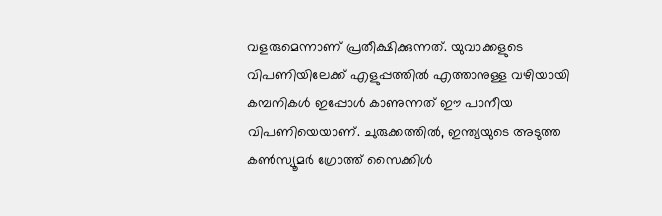വളരുമെന്നാണ് പ്രതീക്ഷിക്കുന്നത്. യുവാക്കളുടെ വിപണിയിലേക്ക് എളുപ്പത്തില്‍ എത്താനുള്ള വഴിയായി കമ്പനികള്‍ ഇപ്പോള്‍ കാണുന്നത് ഈ പാനീയ വിപണിയെയാണ്. ചുരുക്കത്തില്‍, ഇന്ത്യയുടെ അടുത്ത കണ്‍സ്യൂമര്‍ ഗ്രോത്ത് സൈക്കിള്‍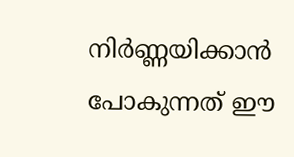നിര്‍ണ്ണയിക്കാന്‍ പോകുന്നത് ഈ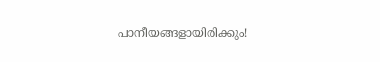പാനീയങ്ങളായിരിക്കും!